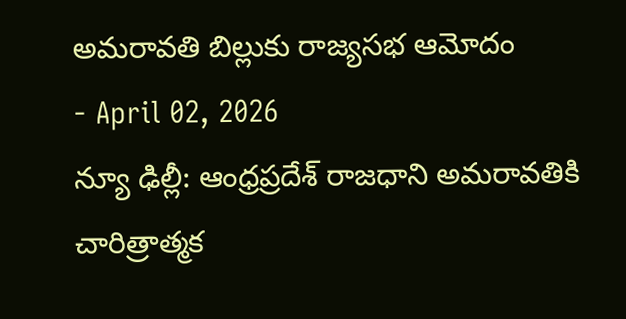అమరావతి బిల్లుకు రాజ్యసభ ఆమోదం
- April 02, 2026
న్యూ ఢిల్లీ: ఆంధ్రప్రదేశ్ రాజధాని అమరావతికి చారిత్రాత్మక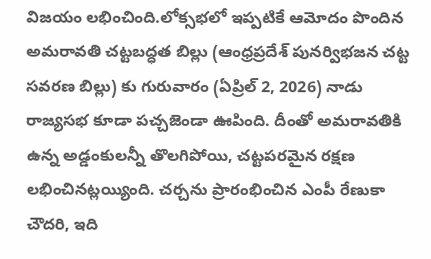విజయం లభించింది.లోక్సభలో ఇప్పటికే ఆమోదం పొందిన అమరావతి చట్టబద్ధత బిల్లు (ఆంధ్రప్రదేశ్ పునర్విభజన చట్ట సవరణ బిల్లు) కు గురువారం (ఏప్రిల్ 2, 2026) నాడు రాజ్యసభ కూడా పచ్చజెండా ఊపింది. దీంతో అమరావతికి ఉన్న అడ్డంకులన్నీ తొలగిపోయి, చట్టపరమైన రక్షణ లభించినట్లయ్యింది. చర్చను ప్రారంభించిన ఎంపీ రేణుకా చౌదరి, ఇది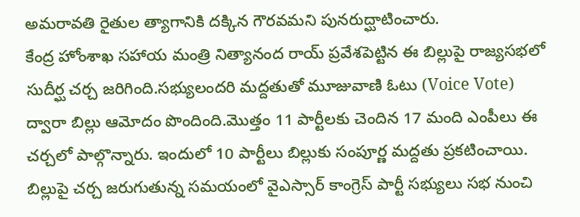అమరావతి రైతుల త్యాగానికి దక్కిన గౌరవమని పునరుద్ఘాటించారు.
కేంద్ర హోంశాఖ సహాయ మంత్రి నిత్యానంద రాయ్ ప్రవేశపెట్టిన ఈ బిల్లుపై రాజ్యసభలో సుదీర్ఘ చర్చ జరిగింది.సభ్యులందరి మద్దతుతో మూజువాణి ఓటు (Voice Vote) ద్వారా బిల్లు ఆమోదం పొందింది.మొత్తం 11 పార్టీలకు చెందిన 17 మంది ఎంపీలు ఈ చర్చలో పాల్గొన్నారు. ఇందులో 10 పార్టీలు బిల్లుకు సంపూర్ణ మద్దతు ప్రకటించాయి. బిల్లుపై చర్చ జరుగుతున్న సమయంలో వైఎస్సార్ కాంగ్రెస్ పార్టీ సభ్యులు సభ నుంచి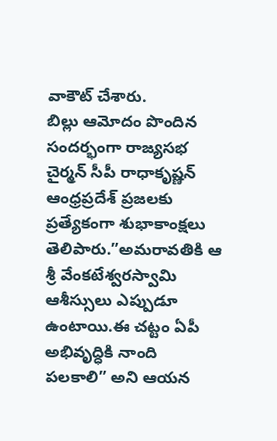వాకౌట్ చేశారు.
బిల్లు ఆమోదం పొందిన సందర్భంగా రాజ్యసభ చైర్మన్ సీపీ రాధాకృష్ణన్ ఆంధ్రప్రదేశ్ ప్రజలకు ప్రత్యేకంగా శుభాకాంక్షలు తెలిపారు.”అమరావతికి ఆ శ్రీ వేంకటేశ్వరస్వామి ఆశీస్సులు ఎప్పుడూ ఉంటాయి.ఈ చట్టం ఏపీ అభివృద్ధికి నాంది పలకాలి” అని ఆయన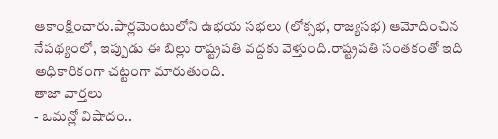ఆకాంక్షించారు.పార్లమెంటులోని ఉభయ సభలు (లోక్సభ, రాజ్యసభ) ఆమోదించిన నేపథ్యంలో, ఇప్పుడు ఈ బిల్లు రాష్ట్రపతి వద్దకు వెళ్తుంది.రాష్ట్రపతి సంతకంతో ఇది అధికారికంగా చట్టంగా మారుతుంది.
తాజా వార్తలు
- ఒమన్లో విషాదం..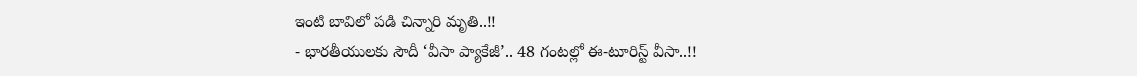ఇంటి బావిలో పడి చిన్నారి మృతి..!!
- భారతీయులకు సౌదీ ‘వీసా ప్యాకేజీ’.. 48 గంటల్లో ఈ-టూరిస్ట్ వీసా..!!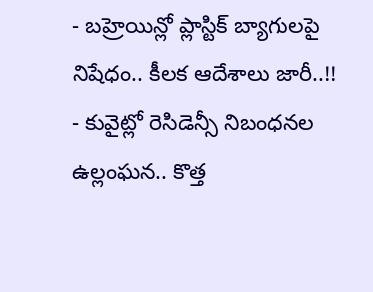- బహ్రెయిన్లో ప్లాస్టిక్ బ్యాగులపై నిషేధం.. కీలక ఆదేశాలు జారీ..!!
- కువైట్లో రెసిడెన్సీ నిబంధనల ఉల్లంఘన.. కొత్త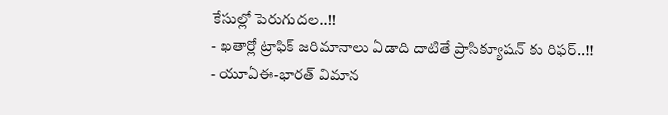కేసుల్లో పెరుగుదల..!!
- ఖతార్లో ట్రాఫిక్ జరిమానాలు ఏడాది దాటితే ప్రాసిక్యూషన్ కు రిఫర్..!!
- యూఏఈ-భారత్ విమాన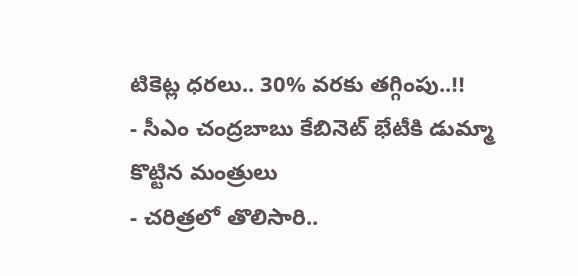టికెట్ల ధరలు.. 30% వరకు తగ్గింపు..!!
- సీఎం చంద్రబాబు కేబినెట్ భేటీకి డుమ్మా కొట్టిన మంత్రులు
- చరిత్రలో తొలిసారి..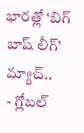భారత్లో ‘బిగ్ బాష్ లీగ్’ మ్యాచ్..
- గ్లోబల్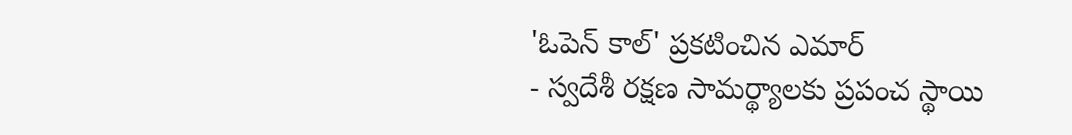'ఓపెన్ కాల్' ప్రకటించిన ఎమార్
- స్వదేశీ రక్షణ సామర్థ్యాలకు ప్రపంచ స్థాయి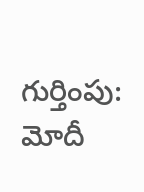గుర్తింపు: మోదీ